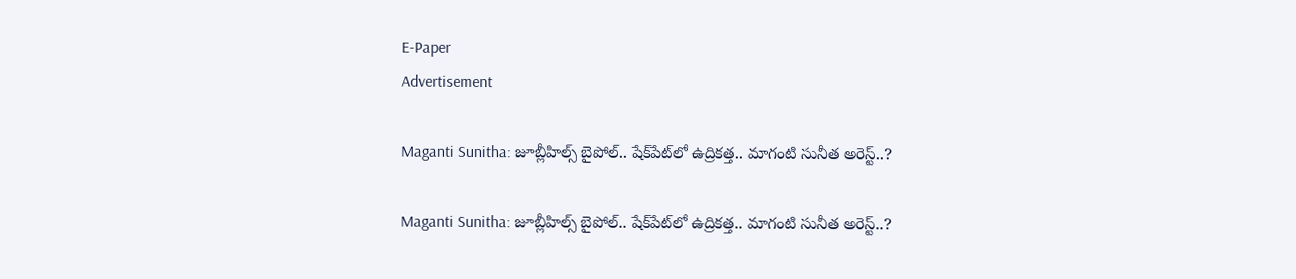E-Paper
Advertisement

Maganti Sunitha: జూబ్లీహిల్స్ బైపోల్.. షేక్‌పేట్‌లో ఉద్రికత్త.. మాగంటి సునీత అరెస్ట్..?

Maganti Sunitha: జూబ్లీహిల్స్ బైపోల్.. షేక్‌పేట్‌లో ఉద్రికత్త.. మాగంటి సునీత అరెస్ట్..?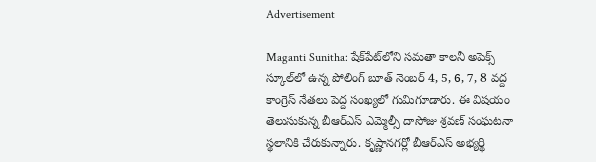Advertisement

Maganti Sunitha: షేక్‌పేట్‌లోని సమతా కాలనీ అపెక్స్ స్కూల్‌లో ఉన్న పోలింగ్ బూత్ నెంబర్ 4, 5, 6, 7, 8 వద్ద కాంగ్రెస్ నేతలు పెద్ద సంఖ్యలో గుమిగూడారు. ఈ విషయం తెలుసుకున్న బీఆర్ఎస్ ఎమ్మెల్సీ దాసోజు శ్రవణ్ సంఘటనా స్థలానికి చేరుకున్నారు. కృష్ణానగర్లో బీఆర్ఎస్ అభ్యర్థి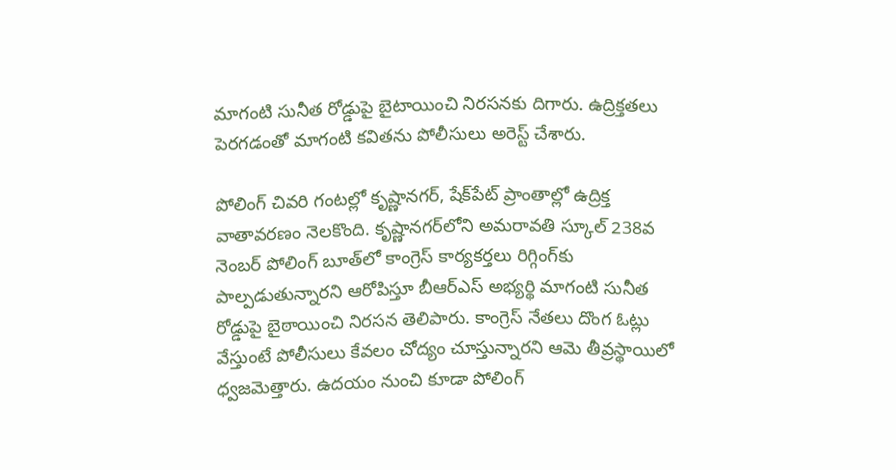మాగంటి సునీత రోడ్డుపై బైటాయించి నిరసనకు దిగారు. ఉద్రిక్తతలు పెరగడంతో మాగంటి కవితను పోలీసులు అరెస్ట్ చేశారు.

పోలింగ్ చివరి గంటల్లో కృష్ణానగర్, షేక్‌పేట్ ప్రాంతాల్లో ఉద్రిక్త వాతావరణం నెలకొంది. కృష్ణానగర్‌లోని అమరావతి స్కూల్ 238వ నెంబర్ పోలింగ్ బూత్‌లో కాంగ్రెస్ కార్యకర్తలు రిగ్గింగ్‌కు పాల్పడుతున్నారని ఆరోపిస్తూ బీఆర్ఎస్ అభ్యర్థి మాగంటి సునీత రోడ్డుపై బైఠాయించి నిరసన తెలిపారు. కాంగ్రెస్ నేతలు దొంగ ఓట్లు వేస్తుంటే పోలీసులు కేవలం చోద్యం చూస్తున్నారని ఆమె తీవ్రస్థాయిలో ధ్వజమెత్తారు. ఉదయం నుంచి కూడా పోలింగ్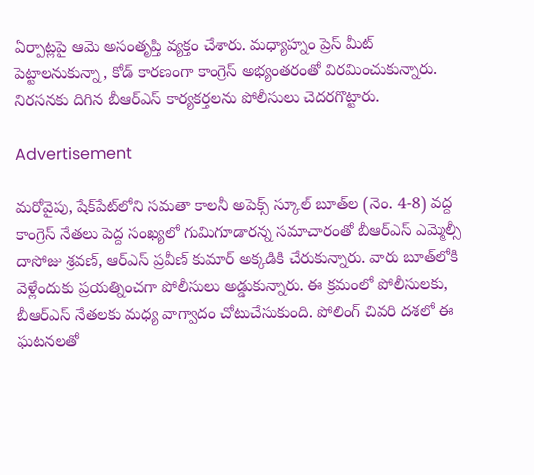ఏర్పాట్లపై ఆమె అసంతృప్తి వ్యక్తం చేశారు. మధ్యాహ్నం ప్రెస్ మీట్ పెట్టాలనుకున్నా, కోడ్ కారణంగా కాంగ్రెస్ అభ్యంతరంతో విరమించుకున్నారు. నిరసనకు దిగిన బీఆర్ఎస్ కార్యకర్తలను పోలీసులు చెదరగొట్టారు.

Advertisement

మరోవైపు, షేక్‌పేట్‌లోని సమతా కాలనీ అపెక్స్ స్కూల్ బూత్‌ల (నెం. 4-8) వద్ద కాంగ్రెస్ నేతలు పెద్ద సంఖ్యలో గుమిగూడారన్న సమాచారంతో బీఆర్ఎస్ ఎమ్మెల్సీ దాసోజు శ్రవణ్, ఆర్ఎస్ ప్రవీణ్ కుమార్ అక్కడికి చేరుకున్నారు. వారు బూత్‌లోకి వెళ్లేందుకు ప్రయత్నించగా పోలీసులు అడ్డుకున్నారు. ఈ క్రమంలో పోలీసులకు, బీఆర్ఎస్ నేతలకు మధ్య వాగ్వాదం చోటుచేసుకుంది. పోలింగ్ చివరి దశలో ఈ ఘటనలతో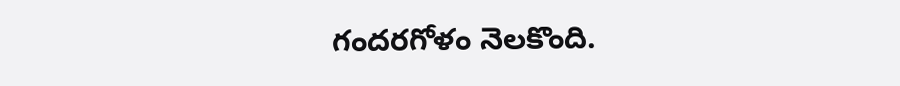గందరగోళం నెలకొంది.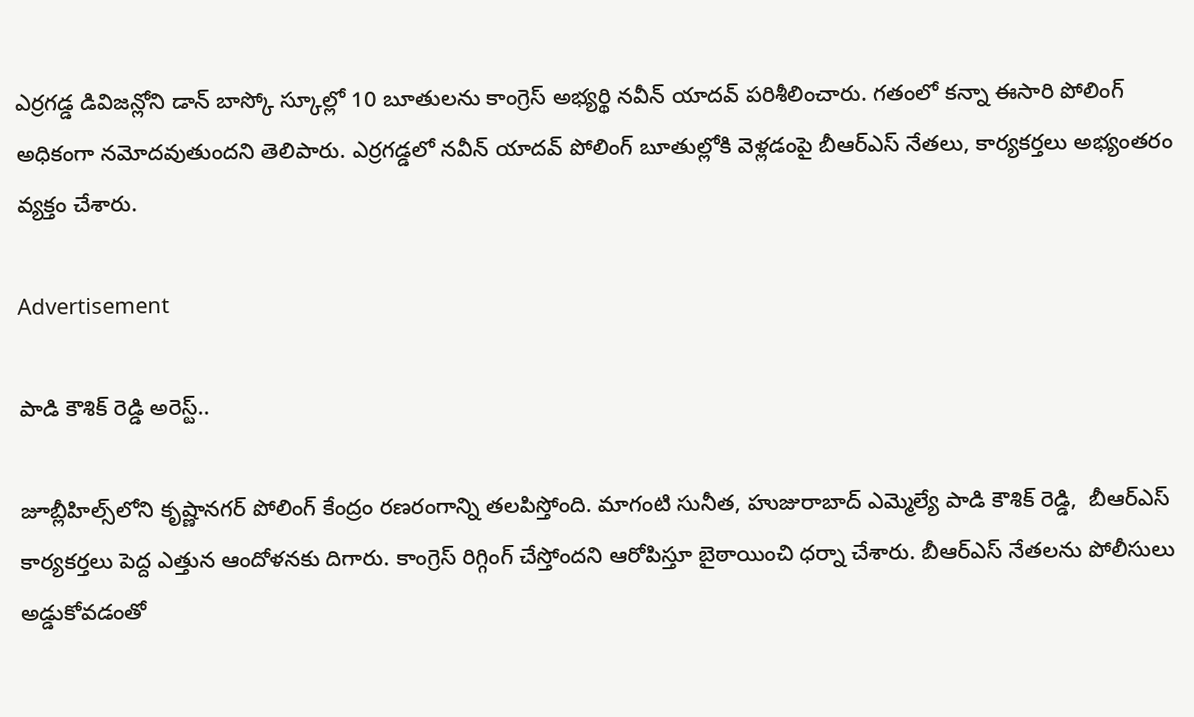ఎర్రగడ్డ డివిజన్లోని డాన్ బాస్కో స్కూల్లో 10 బూతులను కాంగ్రెస్ అభ్యర్థి నవీన్ యాదవ్ పరిశీలించారు. గతంలో కన్నా ఈసారి పోలింగ్ అధికంగా నమోదవుతుందని తెలిపారు. ఎర్రగడ్డలో నవీన్ యాదవ్ పోలింగ్ బూతుల్లోకి వెళ్లడంపై బీఆర్ఎస్ నేతలు, కార్యకర్తలు అభ్యంతరం వ్యక్తం చేశారు.

Advertisement

పాడి కౌశిక్ రెడ్డి అరెస్ట్..

జూబ్లీహిల్స్‌లోని కృష్ణానగర్‌ పోలింగ్ కేంద్రం రణరంగాన్ని తలపిస్తోంది. మాగంటి సునీత, హుజురాబాద్ ఎమ్మెల్యే పాడి కౌశిక్ రెడ్డి,  బీఆర్ఎస్ కార్యకర్తలు పెద్ద ఎత్తున ఆందోళనకు దిగారు. కాంగ్రెస్ రిగ్గింగ్ చేస్తోందని ఆరోపిస్తూ బైఠాయించి ధర్నా చేశారు. బీఆర్ఎస్ నేతలను పోలీసులు అడ్డుకోవడంతో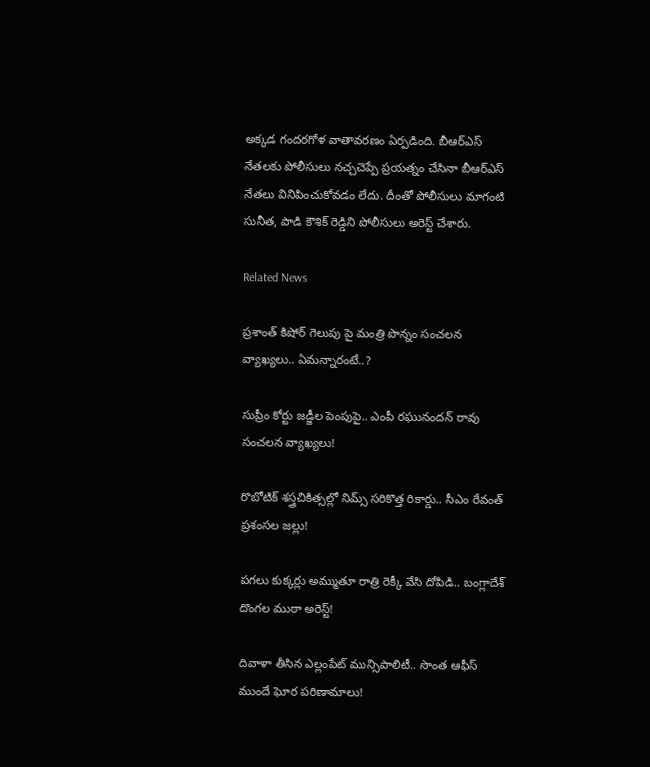అక్కడ గందరగోళ వాతావరణం ఏర్పడింది. బీఆర్ఎస్ నేతలకు పోలీసులు నచ్చచెప్పే ప్రయత్నం చేసినా బీఆర్ఎస్ నేతలు వినిపించుకోవడం లేదు. దీంతో పోలీసులు మాగంటి సునీత, పాడి కౌశిక్ రెడ్డిని పోలీసులు అరెస్ట్ చేశారు.

Related News

ప్రశాంత్ కిషోర్ గెలుపు పై మంత్రి పొన్నం సంచలన వ్యాఖ్యలు.. ఏమన్నారంటే..?

సుప్రీం కోర్టు జడ్జీల పెంపుపై.. ఎంపీ రఘునందన్ రావు సంచలన వ్యాఖ్యలు!

రొబోటిక్ శస్త్రచికిత్సల్లో నిమ్స్ సరికొత్త రికార్డు.. సీఎం రేవంత్ ప్రశంసల జల్లు!

పగలు కుక్కర్లు అమ్ముతూ రాత్రి రెక్కీ వేసి దోపిడి.. బంగ్లాదేశ్ దొంగల ముఠా అరెస్ట్!

దివాళా తీసిన ఎల్లంపేట్ మున్సిపాలిటీ.. సొంత ఆఫీస్ ముందే ఘోర పరిణామాలు!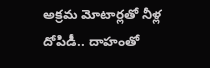అక్రమ మోటార్లతో నీళ్ల దోపిడీ.. దాహంతో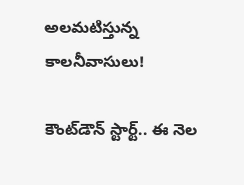అలమటిస్తున్న కాలనీవాసులు!

కౌంట్‌డౌన్ స్టార్ట్.. ఈ నెల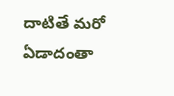దాటితే మరో ఏడాదంతా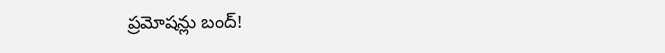ప్రమోషన్లు బంద్!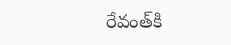రేవంత్‌కి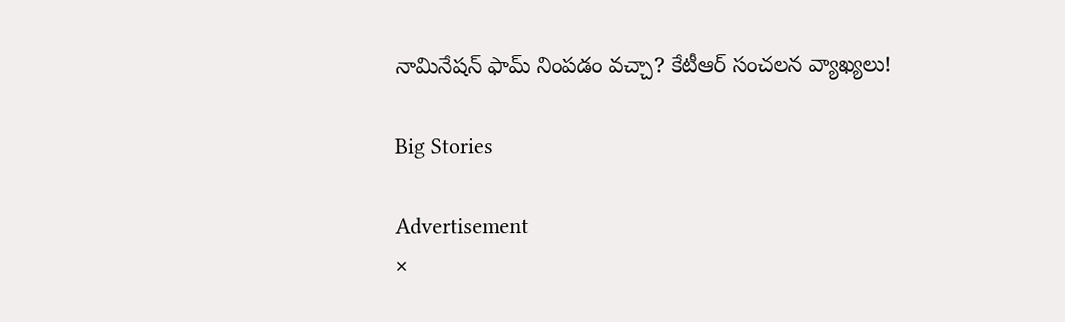నామినేషన్ ఫామ్ నింపడం వచ్చా? కేటీఆర్ సంచలన వ్యాఖ్యలు!

Big Stories

Advertisement
×